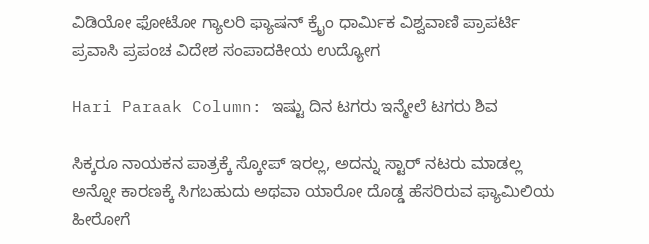ವಿಡಿಯೋ ಫೋಟೋ ಗ್ಯಾಲರಿ ಫ್ಯಾಷನ್ ಕ್ರೈಂ ಧಾರ್ಮಿಕ ವಿಶ್ವವಾಣಿ ಪ್ರಾಪರ್ಟಿ ಪ್ರವಾಸಿ ಪ್ರಪಂಚ ವಿದೇಶ ಸಂಪಾದಕೀಯ ಉದ್ಯೋಗ

Hari Paraak Column: ಇಷ್ಟು ದಿನ ಟಗರು ಇನ್ಮೇಲೆ ಟಗರು ಶಿವ

ಸಿಕ್ಕರೂ ನಾಯಕನ ಪಾತ್ರಕ್ಕೆ ಸ್ಕೋಪ್ ಇರಲ್ಲ, ಅದನ್ನು ಸ್ಟಾರ್ ನಟರು ಮಾಡಲ್ಲ ಅನ್ನೋ ಕಾರಣಕ್ಕೆ ಸಿಗಬಹುದು ಅಥವಾ ಯಾರೋ ದೊಡ್ಡ ಹೆಸರಿರುವ ಫ್ಯಾಮಿಲಿಯ ಹೀರೋಗೆ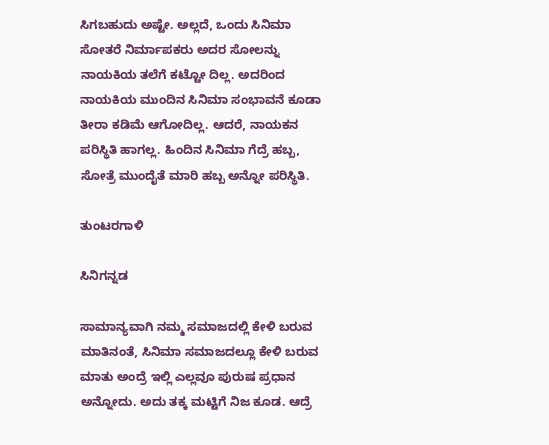ಸಿಗಬಹುದು ಅಷ್ಟೇ. ಅಲ್ಲದೆ, ಒಂದು ಸಿನಿಮಾ ಸೋತರೆ ನಿರ್ಮಾಪಕರು ಅದರ ಸೋಲನ್ನು ನಾಯಕಿಯ ತಲೆಗೆ ಕಟ್ಟೋ ದಿಲ್ಲ. ಅದರಿಂದ ನಾಯಕಿಯ ಮುಂದಿನ ಸಿನಿಮಾ ಸಂಭಾವನೆ ಕೂಡಾ ತೀರಾ ಕಡಿಮೆ ಆಗೋದಿಲ್ಲ. ಆದರೆ, ನಾಯಕನ ಪರಿಸ್ಥಿತಿ ಹಾಗಲ್ಲ. ಹಿಂದಿನ ಸಿನಿಮಾ ಗೆದ್ರೆ ಹಬ್ಬ, ಸೋತ್ರೆ ಮುಂದೈತೆ ಮಾರಿ ಹಬ್ಬ ಅನ್ನೋ ಪರಿಸ್ಥಿತಿ.

ತುಂಟರಗಾಳಿ

ಸಿನಿಗನ್ನಡ

ಸಾಮಾನ್ಯವಾಗಿ ನಮ್ಮ ಸಮಾಜದಲ್ಲಿ ಕೇಳಿ ಬರುವ ಮಾತಿನಂತೆ, ಸಿನಿಮಾ ಸಮಾಜದಲ್ಲೂ ಕೇಳಿ ಬರುವ ಮಾತು ಅಂದ್ರೆ ಇಲ್ಲಿ ಎಲ್ಲವೂ ಪುರುಷ ಪ್ರಧಾನ ಅನ್ನೋದು. ಅದು ತಕ್ಕ ಮಟ್ಟಿಗೆ ನಿಜ ಕೂಡ. ಆದ್ರೆ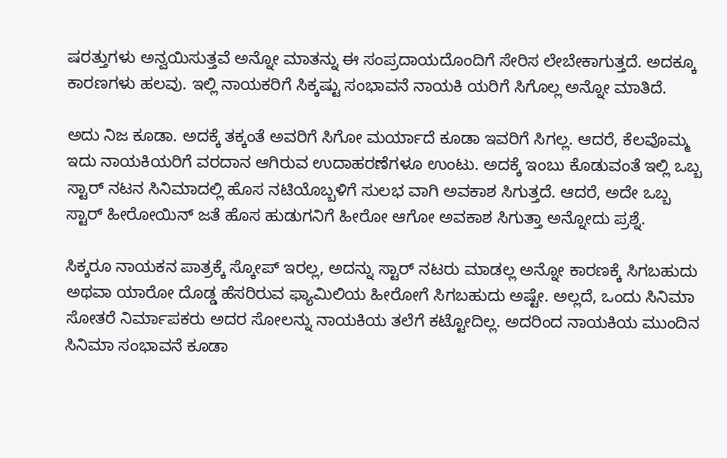ಷರತ್ತುಗಳು ಅನ್ವಯಿಸುತ್ತವೆ ಅನ್ನೋ ಮಾತನ್ನು ಈ ಸಂಪ್ರದಾಯದೊಂದಿಗೆ ಸೇರಿಸ ಲೇಬೇಕಾಗುತ್ತದೆ. ಅದಕ್ಕೂ ಕಾರಣಗಳು ಹಲವು. ಇಲ್ಲಿ ನಾಯಕರಿಗೆ ಸಿಕ್ಕಷ್ಟು ಸಂಭಾವನೆ ನಾಯಕಿ ಯರಿಗೆ ಸಿಗೊಲ್ಲ ಅನ್ನೋ ಮಾತಿದೆ.

ಅದು ನಿಜ ಕೂಡಾ. ಅದಕ್ಕೆ ತಕ್ಕಂತೆ ಅವರಿಗೆ ಸಿಗೋ ಮರ್ಯಾದೆ ಕೂಡಾ ಇವರಿಗೆ ಸಿಗಲ್ಲ. ಆದರೆ, ಕೆಲವೊಮ್ಮ ಇದು ನಾಯಕಿಯರಿಗೆ ವರದಾನ ಆಗಿರುವ ಉದಾಹರಣೆಗಳೂ ಉಂಟು. ಅದಕ್ಕೆ ಇಂಬು ಕೊಡುವಂತೆ ಇಲ್ಲಿ ಒಬ್ಬ ಸ್ಟಾರ್ ನಟನ ಸಿನಿಮಾದಲ್ಲಿ ಹೊಸ ನಟಿಯೊಬ್ಬಳಿಗೆ ಸುಲಭ ವಾಗಿ ಅವಕಾಶ ಸಿಗುತ್ತದೆ. ಆದರೆ, ಅದೇ ಒಬ್ಬ ಸ್ಟಾರ್ ಹೀರೋಯಿನ್ ಜತೆ ಹೊಸ ಹುಡುಗನಿಗೆ ಹೀರೋ ಆಗೋ ಅವಕಾಶ ಸಿಗುತ್ತಾ ಅನ್ನೋದು ಪ್ರಶ್ನೆ.

ಸಿಕ್ಕರೂ ನಾಯಕನ ಪಾತ್ರಕ್ಕೆ ಸ್ಕೋಪ್ ಇರಲ್ಲ, ಅದನ್ನು ಸ್ಟಾರ್ ನಟರು ಮಾಡಲ್ಲ ಅನ್ನೋ ಕಾರಣಕ್ಕೆ ಸಿಗಬಹುದು ಅಥವಾ ಯಾರೋ ದೊಡ್ಡ ಹೆಸರಿರುವ ಫ್ಯಾಮಿಲಿಯ ಹೀರೋಗೆ ಸಿಗಬಹುದು ಅಷ್ಟೇ. ಅಲ್ಲದೆ, ಒಂದು ಸಿನಿಮಾ ಸೋತರೆ ನಿರ್ಮಾಪಕರು ಅದರ ಸೋಲನ್ನು ನಾಯಕಿಯ ತಲೆಗೆ ಕಟ್ಟೋದಿಲ್ಲ. ಅದರಿಂದ ನಾಯಕಿಯ ಮುಂದಿನ ಸಿನಿಮಾ ಸಂಭಾವನೆ ಕೂಡಾ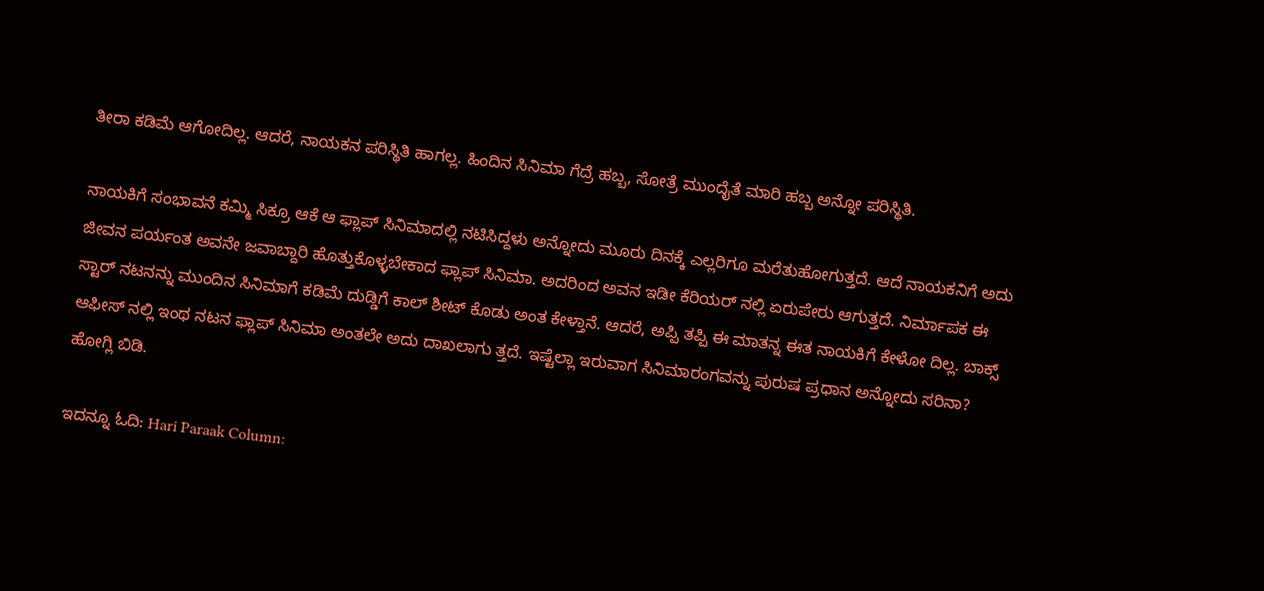ತೀರಾ ಕಡಿಮೆ ಆಗೋದಿಲ್ಲ. ಆದರೆ, ನಾಯಕನ ಪರಿಸ್ಥಿತಿ ಹಾಗಲ್ಲ. ಹಿಂದಿನ ಸಿನಿಮಾ ಗೆದ್ರೆ ಹಬ್ಬ, ಸೋತ್ರೆ ಮುಂದೈತೆ ಮಾರಿ ಹಬ್ಬ ಅನ್ನೋ ಪರಿಸ್ಥಿತಿ.

ನಾಯಕಿಗೆ ಸಂಭಾವನೆ ಕಮ್ಮಿ ಸಿಕ್ರೂ ಆಕೆ ಆ ಫ್ಲಾಪ್ ಸಿನಿಮಾದಲ್ಲಿ ನಟಿಸಿದ್ದಳು ಅನ್ನೋದು ಮೂರು ದಿನಕ್ಕೆ ಎಲ್ಲರಿಗೂ ಮರೆತುಹೋಗುತ್ತದೆ. ಆದೆ ನಾಯಕನಿಗೆ ಅದು ಜೀವನ ಪರ್ಯಂತ ಅವನೇ ಜವಾಬ್ದಾರಿ ಹೊತ್ತುಕೊಳ್ಳಬೇಕಾದ ಫ್ಲಾಪ್ ಸಿನಿಮಾ. ಅದರಿಂದ ಅವನ ಇಡೀ ಕೆರಿಯರ್‌ ನಲ್ಲಿ ಏರುಪೇರು ಆಗುತ್ತದೆ. ನಿರ್ಮಾಪಕ ಈ ಸ್ಟಾರ್ ನಟನನ್ನು ಮುಂದಿನ ಸಿನಿಮಾಗೆ ಕಡಿಮೆ ದುಡ್ಡಿಗೆ ಕಾಲ್ ಶೀಟ್ ಕೊಡು ಅಂತ ಕೇಳ್ತಾನೆ. ಆದರೆ, ಅಪ್ಪಿ ತಪ್ಪಿ ಈ ಮಾತನ್ನ ಈತ ನಾಯಕಿಗೆ ಕೇಳೋ ದಿಲ್ಲ. ಬಾಕ್ಸ್ ಆಫೀಸ್ ನಲ್ಲಿ ಇಂಥ ನಟನ ಫ್ಲಾಪ್ ಸಿನಿಮಾ ಅಂತಲೇ ಅದು ದಾಖಲಾಗು ತ್ತದೆ. ಇಷ್ಟೆಲ್ಲಾ ಇರುವಾಗ ಸಿನಿಮಾರಂಗವನ್ನು ಪುರುಷ ಪ್ರಧಾನ ಅನ್ನೋದು ಸರಿನಾ? ಹೋಗ್ಲಿ ಬಿಡಿ.

ಇದನ್ನೂ ಓದಿ: Hari Paraak Column: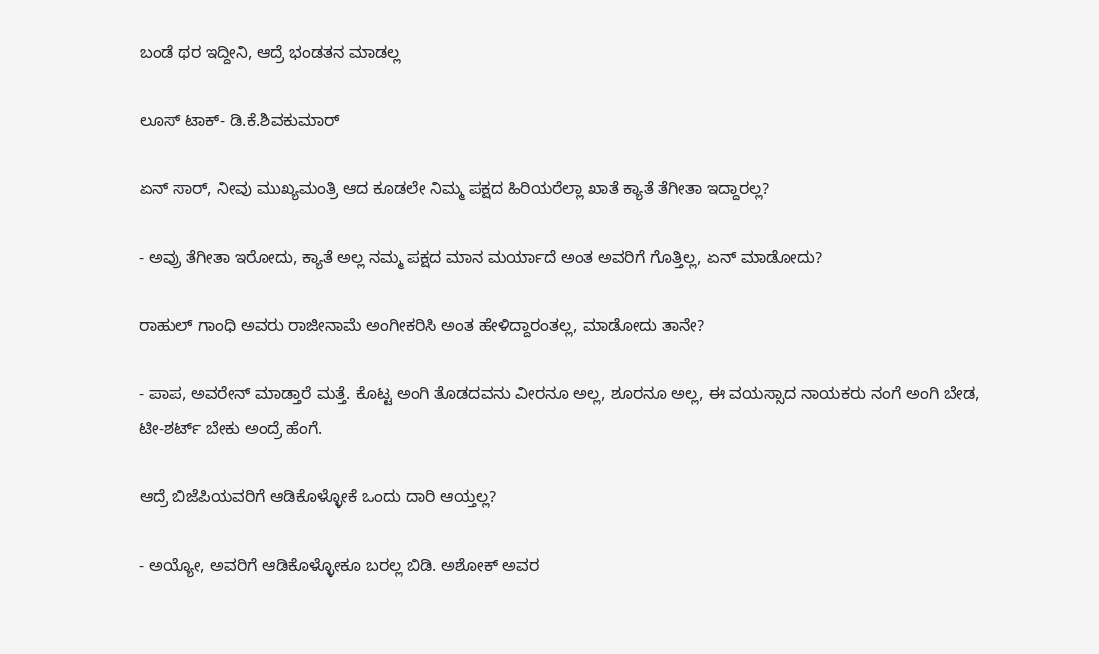ಬಂಡೆ ಥರ ಇದ್ದೀನಿ, ಆದ್ರೆ ಭಂಡತನ ಮಾಡಲ್ಲ

ಲೂಸ್‌ ಟಾಕ್- ಡಿ.ಕೆ.ಶಿವಕುಮಾರ್

ಏನ್ ಸಾರ್, ನೀವು ಮುಖ್ಯಮಂತ್ರಿ ಆದ ಕೂಡಲೇ ನಿಮ್ಮ ಪಕ್ಷದ ಹಿರಿಯರೆಲ್ಲಾ ಖಾತೆ ಕ್ಯಾತೆ ತೆಗೀತಾ ಇದ್ದಾರಲ್ಲ?

- ಅವ್ರು ತೆಗೀತಾ ಇರೋದು, ಕ್ಯಾತೆ ಅಲ್ಲ ನಮ್ಮ ಪಕ್ಷದ ಮಾನ ಮರ್ಯಾದೆ ಅಂತ ಅವರಿಗೆ ಗೊತ್ತಿಲ್ಲ, ಏನ್ ಮಾಡೋದು?

ರಾಹುಲ್ ಗಾಂಧಿ ಅವರು ರಾಜೀನಾಮೆ ಅಂಗೀಕರಿಸಿ ಅಂತ ಹೇಳಿದ್ದಾರಂತಲ್ಲ, ಮಾಡೋದು ತಾನೇ?

- ಪಾಪ, ಅವರೇನ್ ಮಾಡ್ತಾರೆ ಮತ್ತೆ. ಕೊಟ್ಟ ಅಂಗಿ ತೊಡದವನು ವೀರನೂ ಅಲ್ಲ, ಶೂರನೂ ಅಲ್ಲ, ಈ ವಯಸ್ಸಾದ ನಾಯಕರು ನಂಗೆ ಅಂಗಿ ಬೇಡ, ಟೀ-ಶರ್ಟ್ ಬೇಕು ಅಂದ್ರೆ ಹೆಂಗೆ.

ಆದ್ರೆ ಬಿಜೆಪಿಯವರಿಗೆ ಆಡಿಕೊಳ್ಳೋಕೆ ಒಂದು ದಾರಿ ಆಯ್ತಲ್ಲ?

- ಅಯ್ಯೋ, ಅವರಿಗೆ ಆಡಿಕೊಳ್ಳೋಕೂ ಬರಲ್ಲ ಬಿಡಿ. ಅಶೋಕ್ ಅವರ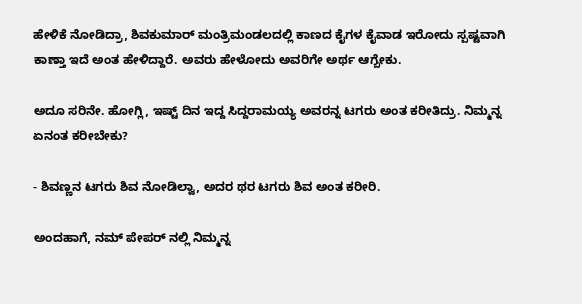ಹೇಳಿಕೆ ನೋಡಿದ್ರಾ, ಶಿವಕುಮಾರ್ ಮಂತ್ರಿಮಂಡಲದಲ್ಲಿ ಕಾಣದ ಕೈಗಳ ಕೈವಾಡ ಇರೋದು ಸ್ಪಷ್ಟವಾಗಿ ಕಾಣ್ತಾ ಇದೆ ಅಂತ ಹೇಳಿದ್ದಾರೆ. ಅವರು ಹೇಳೋದು ಅವರಿಗೇ ಅರ್ಥ ಆಗ್ಬೇಕು.

ಅದೂ ಸರಿನೇ. ಹೋಗ್ಲಿ, ಇಷ್ಟ್ ದಿನ ಇದ್ದ ಸಿದ್ದರಾಮಯ್ಯ ಅವರನ್ನ ಟಗರು ಅಂತ ಕರೀತಿದ್ರು. ನಿಮ್ಮನ್ನ ಏನಂತ ಕರೀಬೇಕು?

- ಶಿವಣ್ಣನ ಟಗರು ಶಿವ ನೋಡಿಲ್ವಾ, ಅದರ ಥರ ಟಗರು ಶಿವ ಅಂತ ಕರೀರಿ.

ಅಂದಹಾಗೆ, ನಮ್ ಪೇಪರ್ ನಲ್ಲಿ ನಿಮ್ಮನ್ನ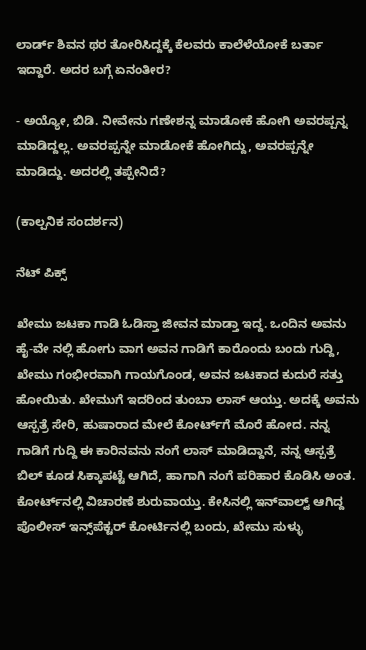ಲಾರ್ಡ್ ಶಿವನ ಥರ ತೋರಿಸಿದ್ದಕ್ಕೆ ಕೆಲವರು ಕಾಲೆಳೆಯೋಕೆ ಬರ್ತಾ ಇದ್ದಾರೆ. ಅದರ ಬಗ್ಗೆ ಏನಂತೀರ?

- ಅಯ್ಯೋ, ಬಿಡಿ. ನೀವೇನು ಗಣೇಶನ್ನ ಮಾಡೋಕೆ ಹೋಗಿ ಅವರಪ್ಪನ್ನ ಮಾಡಿದ್ದಲ್ಲ. ಅವರಪ್ಪನ್ನೇ ಮಾಡೋಕೆ ಹೋಗಿದ್ದು, ಅವರಪ್ಪನ್ನೇ ಮಾಡಿದ್ದು. ಅದರಲ್ಲಿ ತಪ್ಪೇನಿದೆ?

(ಕಾಲ್ಪನಿಕ ಸಂದರ್ಶನ)

ನೆಟ್‌ ಪಿಕ್ಸ್

ಖೇಮು ಜಟಕಾ ಗಾಡಿ ಓಡಿಸ್ತಾ ಜೀವನ ಮಾಡ್ತಾ ಇದ್ದ. ಒಂದಿನ ಅವನು ಹೈ-ವೇ ನಲ್ಲಿ ಹೋಗು ವಾಗ ಅವನ ಗಾಡಿಗೆ ಕಾರೊಂದು ಬಂದು ಗುದ್ದಿ, ಖೇಮು ಗಂಭೀರವಾಗಿ ಗಾಯಗೊಂಡ, ಅವನ ಜಟಕಾದ ಕುದುರೆ ಸತ್ತು ಹೋಯಿತು. ಖೇಮುಗೆ ಇದರಿಂದ ತುಂಬಾ ಲಾಸ್ ಆಯ್ತು. ಅದಕ್ಕೆ ಅವನು ಆಸ್ಪತ್ರೆ ಸೇರಿ, ಹುಷಾರಾದ ಮೇಲೆ ಕೋರ್ಟ್‌ಗೆ ಮೊರೆ ಹೋದ. ನನ್ನ ಗಾಡಿಗೆ ಗುದ್ದಿ ಈ ಕಾರಿನವನು ನಂಗೆ ಲಾಸ್ ಮಾಡಿದ್ದಾನೆ, ನನ್ನ ಆಸ್ಪತ್ರೆ ಬಿಲ್ ಕೂಡ ಸಿಕ್ಕಾಪಟ್ಟೆ ಆಗಿದೆ, ಹಾಗಾಗಿ ನಂಗೆ ಪರಿಹಾರ ಕೊಡಿಸಿ ಅಂತ. ಕೋರ್ಟ್‌ನಲ್ಲಿ ವಿಚಾರಣೆ ಶುರುವಾಯ್ತು. ಕೇಸಿನಲ್ಲಿ ಇನ್‌ವಾಲ್ವ್ ಆಗಿದ್ದ ಪೊಲೀಸ್ ಇನ್ಸ್‌ಪೆಕ್ಟರ್ ಕೋರ್ಟಿನಲ್ಲಿ ಬಂದು, ಖೇಮು ಸುಳ್ಳು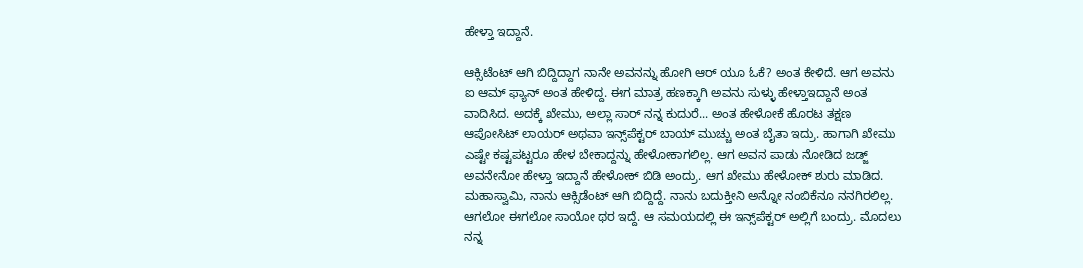ಹೇಳ್ತಾ ಇದ್ದಾನೆ.

ಆಕ್ಸಿಟೆಂಟ್ ಆಗಿ ಬಿದ್ದಿದ್ದಾಗ ನಾನೇ ಅವನನ್ನು ಹೋಗಿ ಆರ್ ಯೂ ಓಕೆ? ಅಂತ ಕೇಳಿದೆ. ಆಗ ಅವನು ಐ ಆಮ್ ಫ್ಯಾನ್ ಅಂತ ಹೇಳಿದ್ದ. ಈಗ ಮಾತ್ರ ಹಣಕ್ಕಾಗಿ ಅವನು ಸುಳ್ಳು ಹೇಳ್ತಾಇದ್ದಾನೆ ಅಂತ ವಾದಿಸಿದ. ಅದಕ್ಕೆ ಖೇಮು, ಅಲ್ಲಾ ಸಾರ್ ನನ್ನ ಕುದುರೆ... ಅಂತ ಹೇಳೋಕೆ ಹೊರಟ ತಕ್ಷಣ ಆಪೋಸಿಟ್ ಲಾಯರ್ ಅಥವಾ ಇನ್ಸ್‌ಪೆಕ್ಟರ್ ಬಾಯ್ ಮುಚ್ಚು ಅಂತ ಬೈತಾ ಇದ್ರು. ಹಾಗಾಗಿ ಖೇಮು ಎಷ್ಟೇ ಕಷ್ಟಪಟ್ಟರೂ ಹೇಳ ಬೇಕಾದ್ದನ್ನು ಹೇಳೋಕಾಗಲಿಲ್ಲ. ಆಗ ಅವನ ಪಾಡು ನೋಡಿದ ಜಡ್ಜ್ ಅವನೇನೋ ಹೇಳ್ತಾ ಇದ್ದಾನೆ ಹೇಳೋಕ್ ಬಿಡಿ ಅಂದ್ರು. ಆಗ ಖೇಮು ಹೇಳೋಕ್ ಶುರು ಮಾಡಿದ. ಮಹಾಸ್ವಾಮಿ, ನಾನು ಆಕ್ಸಿಡೆಂಟ್ ಆಗಿ ಬಿದ್ದಿದ್ದೆ. ನಾನು ಬದುಕ್ತೀನಿ ಅನ್ನೋ ನಂಬಿಕೆನೂ ನನಗಿರಲಿಲ್ಲ. ಆಗಲೋ ಈಗಲೋ ಸಾಯೋ ಥರ ಇದ್ದೆ. ಆ ಸಮಯದಲ್ಲಿ ಈ ಇನ್ಸ್‌ಪೆಕ್ಟರ್ ಅಲ್ಲಿಗೆ ಬಂದ್ರು. ಮೊದಲು ನನ್ನ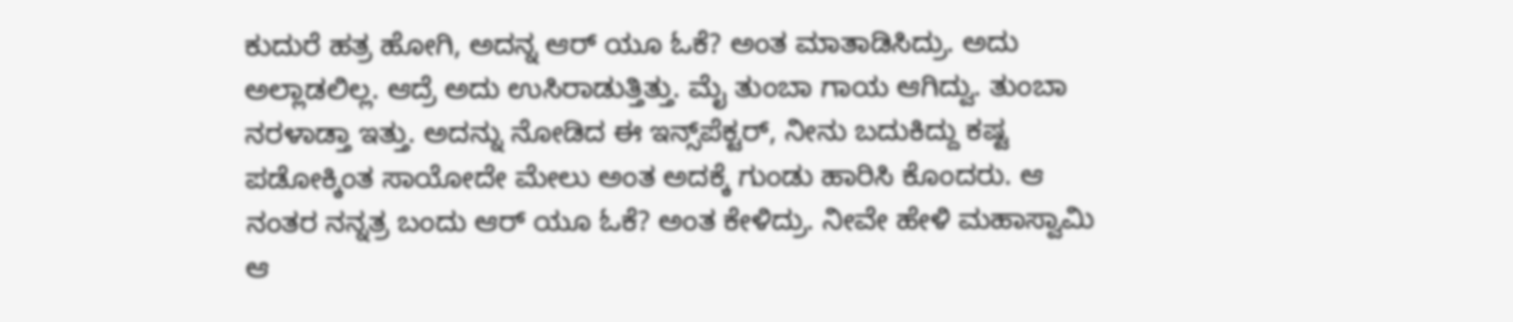ಕುದುರೆ ಹತ್ರ ಹೋಗಿ, ಅದನ್ನ ಆರ್ ಯೂ ಓಕೆ? ಅಂತ ಮಾತಾಡಿಸಿದ್ರು. ಅದು ಅಲ್ಲಾಡಲಿಲ್ಲ. ಆದ್ರೆ ಅದು ಉಸಿರಾಡುತ್ತಿತ್ತು. ಮೈ ತುಂಬಾ ಗಾಯ ಆಗಿದ್ವು. ತುಂಬಾ ನರಳಾಡ್ತಾ ಇತ್ತು. ಅದನ್ನು ನೋಡಿದ ಈ ಇನ್ಸ್‌ಪೆಕ್ಟರ್, ನೀನು ಬದುಕಿದ್ದು ಕಷ್ಟ ಪಡೋಕ್ಕಿಂತ ಸಾಯೋದೇ ಮೇಲು ಅಂತ ಅದಕ್ಕೆ ಗುಂಡು ಹಾರಿಸಿ ಕೊಂದರು. ಆ ನಂತರ ನನ್ನತ್ರ ಬಂದು ಆರ್ ಯೂ ಓಕೆ? ಅಂತ ಕೇಳಿದ್ರು. ನೀವೇ ಹೇಳಿ ಮಹಾಸ್ವಾಮಿ ಆ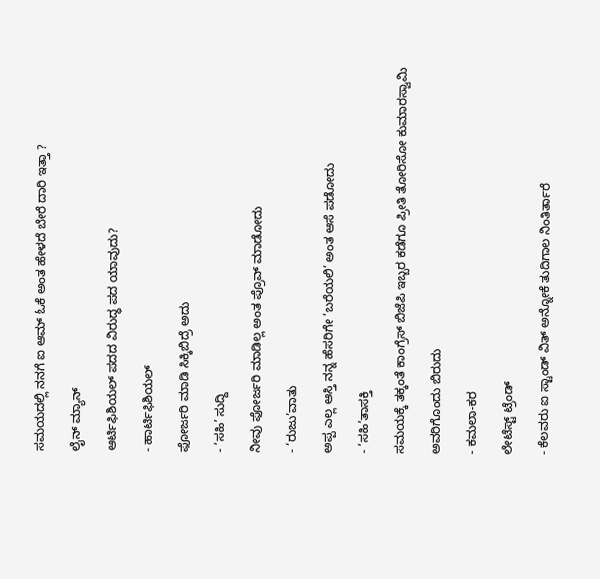ಸಮಯದಲ್ಲಿ ನನಗೆ ಐ ಆಮ್ ಓಕೆ ಅಂತ ಹೇಳದೆ ಬೇರೆ ದಾರಿ ಇತ್ತಾ ?

ಲೈನ್‌ ಮ್ಯಾನ್

ಆರ್ಟಿಫಿಶಿಯಲ್ ಪದದ ವಿರುದ್ಧ ಪದ ಯಾವುದು?

- ಹಾರ್ಟಿಫಿಶಿಯಲ್

ಫೋರ್ಜರಿ ಮಾಡಿ ಸಿಕ್ಕಿಬಿದ್ರೆ ಅದು

- ‘ಸಹಿ’ ಸುದ್ದಿ

ನೀವು ಫೋರ್ಜರಿ ಮಾಡಿಲ್ಲ ಅಂತ ಪ್ರೊವ್ ಮಾಡೋದು

- ‘ರುಜು’ವಾತು

ಅಪ್ಪ ಎಲ್ಲ ಆಸ್ತಿ ನನ್ನ ಹೆಸರಿಗೇ ‘ಬರೆಯಲಿ’ ಅಂತ ಆಸೆ ಪಡೋದು

- ‘ಸಹಿ’ತಾಸಕ್ತಿ

ಸಮಯಕ್ಕೆ ತಕ್ಕಂತೆ ಕಾಂಗ್ರೆಸ್ ಬಿಜೆಪಿ ಇಬ್ಬರ ಕಡೆಗೂ ಪ್ರೀತಿ ತೋರಿಸೋ ಕುಮಾರಸ್ವಾಮಿ

ಅವರಿಗೊಂದು ಬಿರುದು

- ಕಮಲಾ-ಕರ

ಲೇಟೆಸ್ಟ್ ಟ್ರೆಂಡ್

- ಕೆಲವರು ಐ ಸ್ಟಾಂಡ್ ವಿತ್ ಅನ್ನೋಕೆ ತುದಿಗಾಲ ನಿಂತಿರ್ತಾರೆ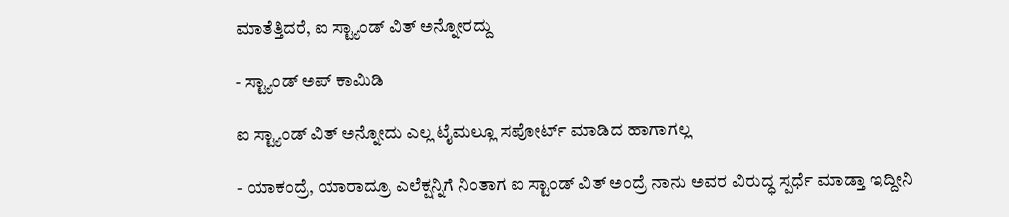ಮಾತೆತ್ತಿದರೆ, ಐ ಸ್ಟ್ಯಾಂಡ್ ವಿತ್ ಅನ್ನೋರದ್ದು

- ಸ್ಟ್ಯಾಂಡ್ ಅಪ್ ಕಾಮಿಡಿ

ಐ ಸ್ಟ್ಯಾಂಡ್ ವಿತ್ ಅನ್ನೋದು ಎಲ್ಲ ಟೈಮಲ್ಲೂ ಸಪೋರ್ಟ್ ಮಾಡಿದ ಹಾಗಾಗಲ್ಲ

- ಯಾಕಂದ್ರೆ, ಯಾರಾದ್ರೂ ಎಲೆಕ್ಷನ್ನಿಗೆ ನಿಂತಾಗ ಐ ಸ್ಟಾಂಡ್ ವಿತ್ ಅಂದ್ರೆ ನಾನು ಅವರ ವಿರುದ್ಧ ಸ್ಪರ್ಧೆ ಮಾಡ್ತಾ ಇದ್ದೀನಿ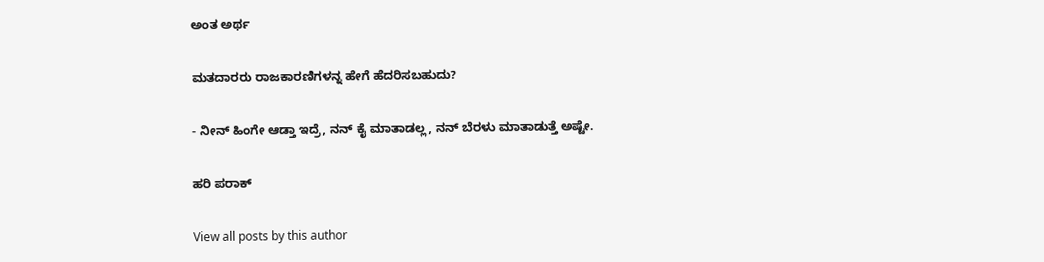ಅಂತ ಅರ್ಥ

ಮತದಾರರು ರಾಜಕಾರಣಿಗಳನ್ನ ಹೇಗೆ ಹೆದರಿಸಬಹುದು?

- ನೀನ್ ಹಿಂಗೇ ಆಡ್ತಾ ಇದ್ರೆ, ನನ್ ಕೈ ಮಾತಾಡಲ್ಲ, ನನ್ ಬೆರಳು ಮಾತಾಡುತ್ತೆ ಅಷ್ಟೇ.

ಹರಿ ಪರಾಕ್‌

View all posts by this author